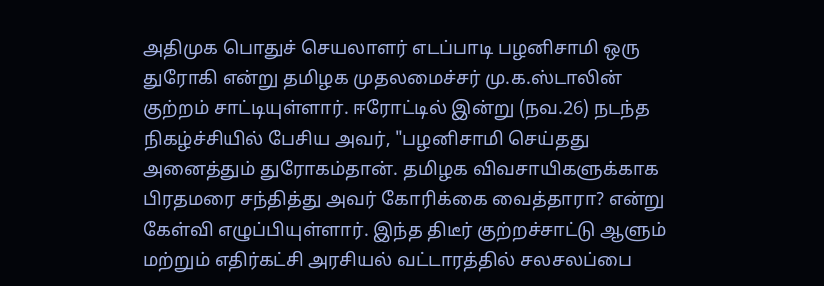அதிமுக பொதுச் செயலாளர் எடப்பாடி பழனிசாமி ஒரு துரோகி என்று தமிழக முதலமைச்சர் மு.க.ஸ்டாலின் குற்றம் சாட்டியுள்ளார். ஈரோட்டில் இன்று (நவ.26) நடந்த நிகழ்ச்சியில் பேசிய அவர், "பழனிசாமி செய்தது அனைத்தும் துரோகம்தான். தமிழக விவசாயிகளுக்காக பிரதமரை சந்தித்து அவர் கோரிக்கை வைத்தாரா? என்று கேள்வி எழுப்பியுள்ளார். இந்த திடீர் குற்றச்சாட்டு ஆளும் மற்றும் எதிர்கட்சி அரசியல் வட்டாரத்தில் சலசலப்பை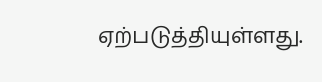ஏற்படுத்தியுள்ளது.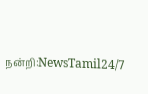நன்றி:NewsTamil24/7